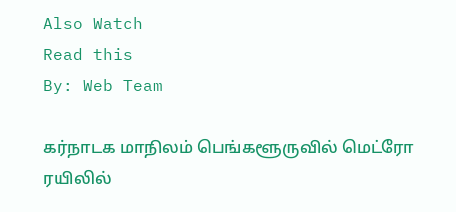Also Watch
Read this
By: Web Team

கர்நாடக மாநிலம் பெங்களூருவில் மெட்ரோ ரயிலில்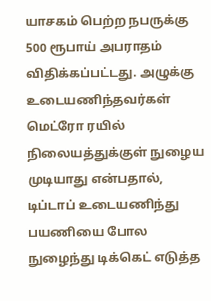யாசகம் பெற்ற நபருக்கு 500 ரூபாய் அபராதம் விதிக்கப்பட்டது. அழுக்கு உடையணிந்தவர்கள் மெட்ரோ ரயில் நிலையத்துக்குள் நுழைய முடியாது என்பதால், டிப்டாப் உடையணிந்து பயணியை போல நுழைந்து டிக்கெட் எடுத்த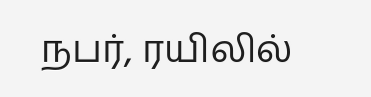நபர், ரயிலில்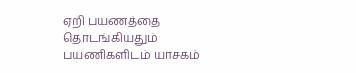ஏறி பயணத்தை தொடங்கியதும் பயணிகளிடம் யாசகம்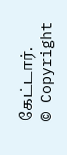கேட்டார்.
© Copyright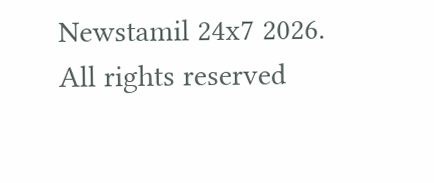Newstamil 24x7 2026. All rights reserved